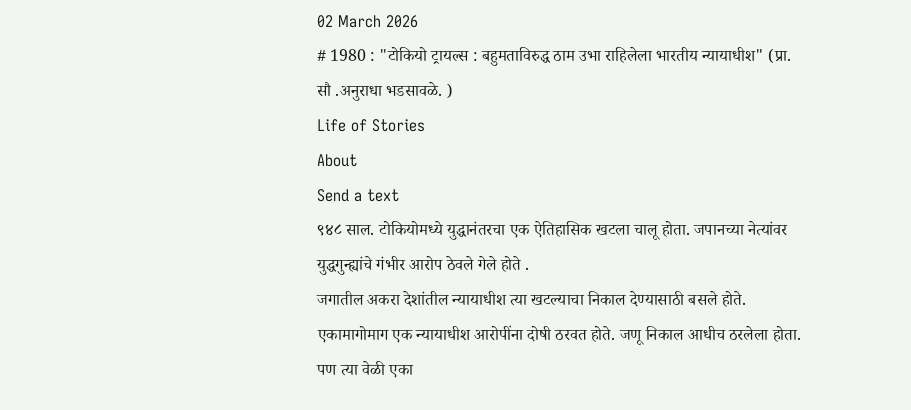02 March 2026
# 1980 : "टोकियो ट्रायल्स : बहुमताविरुद्ध ठाम उभा राहिलेला भारतीय न्यायाधीश" (प्रा. सौ .अनुराधा भडसावळे. )
Life of Stories
About
Send a text
९४८ साल. टोकियोमध्ये युद्धानंतरचा एक ऐतिहासिक खटला चालू होता. जपानच्या नेत्यांवर युद्धगुन्ह्यांचे गंभीर आरोप ठेवले गेले होते .
जगातील अकरा देशांतील न्यायाधीश त्या खटल्याचा निकाल देण्यासाठी बसले होते. एकामागोमाग एक न्यायाधीश आरोपींना दोषी ठरवत होते. जणू निकाल आधीच ठरलेला होता.
पण त्या वेळी एका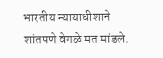भारतीय न्यायाधीशाने शांतपणे वेगळे मत मांडले.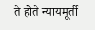ते होते न्यायमूर्ती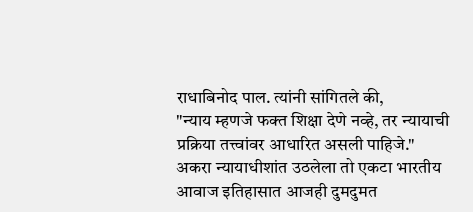राधाबिनोद पाल. त्यांनी सांगितले की,
"न्याय म्हणजे फक्त शिक्षा देणे नव्हे, तर न्यायाची प्रक्रिया तत्त्वांवर आधारित असली पाहिजे."
अकरा न्यायाधीशांत उठलेला तो एकटा भारतीय आवाज इतिहासात आजही दुमदुमत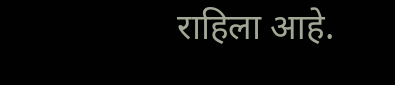राहिला आहे.